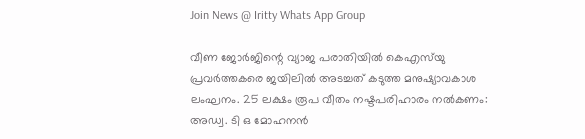Join News @ Iritty Whats App Group

വീണ ജോര്‍ജിന്റെ വ്യാജ പരാതിയില്‍ കെഎസ്‌യു പ്രവര്‍ത്തകരെ ജയിലില്‍ അടച്ചത് കടുത്ത മനുഷ്യാവകാശ ലംഘനം. 25 ലക്ഷം രൂപ വീതം നഷ്ടപരിഹാരം നല്‍കണം: അഡ്വ. ടി ഒ മോഹനൻ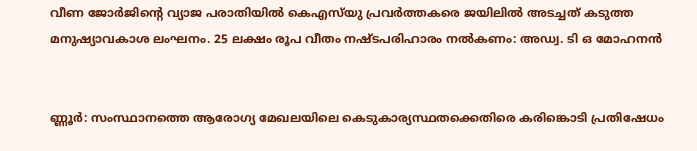വീണ ജോര്‍ജിന്റെ വ്യാജ പരാതിയില്‍ കെഎസ്‌യു പ്രവര്‍ത്തകരെ ജയിലില്‍ അടച്ചത് കടുത്ത മനുഷ്യാവകാശ ലംഘനം. 25 ലക്ഷം രൂപ വീതം നഷ്ടപരിഹാരം നല്‍കണം: അഡ്വ. ടി ഒ മോഹനൻ


ണ്ണൂർ: സംസ്ഥാനത്തെ ആരോഗ്യ മേഖലയിലെ കെടുകാര്യസ്ഥതക്കെതിരെ കരിങ്കൊടി പ്രതിഷേധം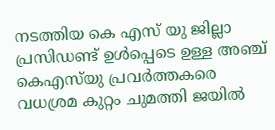നടത്തിയ കെ എസ്‌ യു ജില്ലാ പ്രസിഡണ്ട് ഉള്‍പ്പെടെ ഉള്ള അഞ്ച് കെഎസ്‌യു പ്രവർത്തകരെ വധശ്രമ കുറ്റം ചുമത്തി ജയില്‍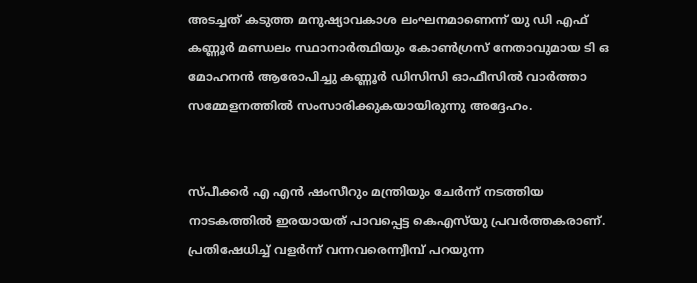അടച്ചത് കടുത്ത മനുഷ്യാവകാശ ലംഘനമാണെന്ന് യു ഡി എഫ് കണ്ണൂർ മണ്ഡലം സ്ഥാനാർത്ഥിയും കോണ്‍ഗ്രസ് നേതാവുമായ ടി ഒ മോഹനൻ ആരോപിച്ചു കണ്ണൂർ ഡിസിസി ഓഫീസില്‍ വാർത്താ സമ്മേളനത്തില്‍ സംസാരിക്കുകയായിരുന്നു അദ്ദേഹം.


സ്പീക്കർ എ എൻ ഷംസീറും മന്ത്രിയും ചേർന്ന് നടത്തിയ നാടകത്തില്‍ ഇരയായത് പാവപ്പെട്ട കെഎസ്‌യു പ്രവർത്തകരാണ്. പ്രതിഷേധിച്ച്‌ വളർന്ന് വന്നവരെന്ന്വീമ്പ് പറയുന്ന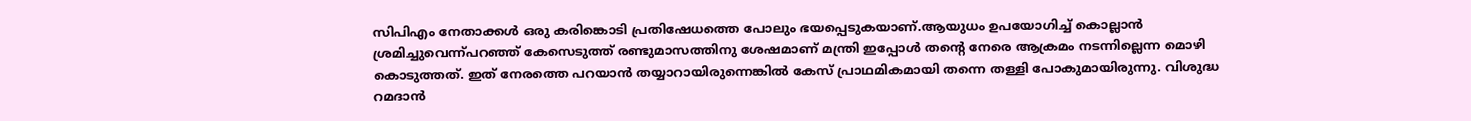സിപിഎം നേതാക്കള്‍ ഒരു കരിങ്കൊടി പ്രതിഷേധത്തെ പോലും ഭയപ്പെടുകയാണ്.ആയുധം ഉപയോഗിച്ച്‌ കൊല്ലാൻ ശ്രമിച്ചുവെന്ന്പറഞ്ഞ് കേസെടുത്ത് രണ്ടുമാസത്തിനു ശേഷമാണ് മന്ത്രി ഇപ്പോള്‍ തന്റെ നേരെ ആക്രമം നടന്നില്ലെന്ന മൊഴി കൊടുത്തത്. ഇത് നേരത്തെ പറയാൻ തയ്യാറായിരുന്നെങ്കില്‍ കേസ് പ്രാഥമികമായി തന്നെ തള്ളി പോകുമായിരുന്നു. വിശുദ്ധ റമദാൻ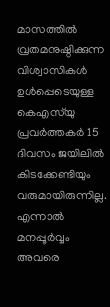മാസത്തില്‍ വ്രതമനുഷ്ഠിക്കുന്ന വിശ്വാസികള്‍ ഉള്‍പ്പെടെയുള്ള കെഎസ്‌യു പ്രവർത്തകർ 15 ദിവസം ജയിലില്‍ കിടക്കേണ്ടിയും വരുമായിരുന്നില്ല. എന്നാല്‍ മനപ്പൂർവ്വം അവരെ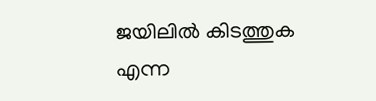ജയിലില്‍ കിടത്തുക എന്ന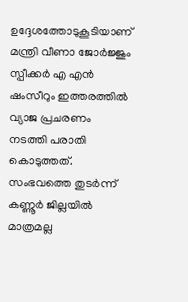ഉദ്ദേശത്തോടുകൂടിയാണ് മന്ത്രി വീണാ ജോർജ്ജും സ്പീക്കർ എ എൻ ഷംസീറും ഇത്തരത്തില്‍ വ്യാജ പ്രചരണം നടത്തി പരാതി കൊടുത്തത്. സംഭവത്തെ തുടർന്ന് കണ്ണൂർ ജില്ലയില്‍ മാത്രമല്ല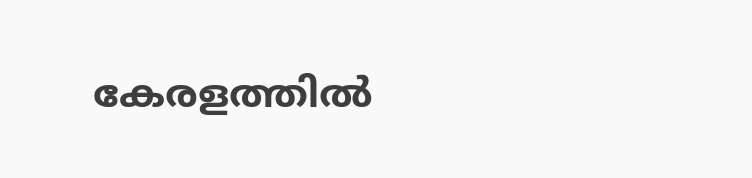കേരളത്തില്‍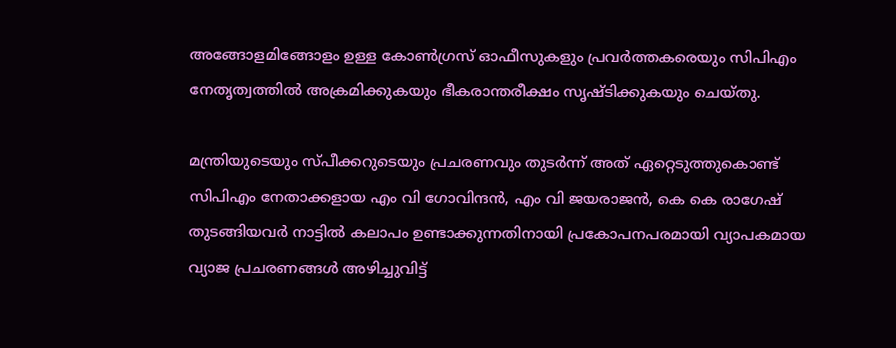അങ്ങോളമിങ്ങോളം ഉള്ള കോണ്‍ഗ്രസ് ഓഫീസുകളും പ്രവർത്തകരെയും സിപിഎം നേതൃത്വത്തില്‍ അക്രമിക്കുകയും ഭീകരാന്തരീക്ഷം സൃഷ്ടിക്കുകയും ചെയ്തു.

മന്ത്രിയുടെയും സ്പീക്കറുടെയും പ്രചരണവും തുടർന്ന് അത് ഏറ്റെടുത്തുകൊണ്ട് സിപിഎം നേതാക്കളായ എം വി ഗോവിന്ദൻ, എം വി ജയരാജൻ, കെ കെ രാഗേഷ് തുടങ്ങിയവർ നാട്ടില്‍ കലാപം ഉണ്ടാക്കുന്നതിനായി പ്രകോപനപരമായി വ്യാപകമായ വ്യാജ പ്രചരണങ്ങള്‍ അഴിച്ചുവിട്ട്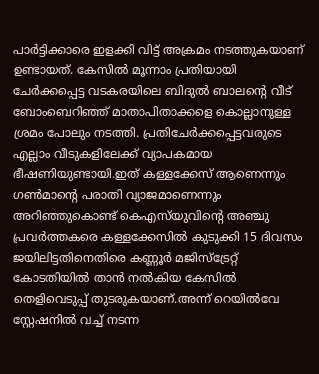പാർട്ടിക്കാരെ ഇളക്കി വിട്ട് അക്രമം നടത്തുകയാണ് ഉണ്ടായത്. കേസില്‍ മൂന്നാം പ്രതിയായി ചേർക്കപ്പെട്ട വടകരയിലെ ബിദുല്‍ ബാലന്റെ വീട് ബോംബെറിഞ്ഞ് മാതാപിതാക്കളെ കൊല്ലാനുള്ള ശ്രമം പോലും നടത്തി. പ്രതിചേർക്കപ്പെട്ടവരുടെ എല്ലാം വീടുകളിലേക്ക് വ്യാപകമായ ഭീഷണിയുണ്ടായി.ഇത് കള്ളക്കേസ് ആണെന്നും ഗണ്‍മാന്റെ പരാതി വ്യാജമാണെന്നും അറിഞ്ഞുകൊണ്ട് കെഎസ്‌യുവിന്റെ അഞ്ചു പ്രവർത്തകരെ കള്ളക്കേസില്‍ കുടുക്കി 15 ദിവസം ജയിലിട്ടതിനെതിരെ കണ്ണൂർ മജിസ്ട്രേറ്റ് കോടതിയില്‍ താൻ നല്‍കിയ കേസില്‍ തെളിവെടുപ്പ് തുടരുകയാണ്.അന്ന് റെയില്‍വേ സ്റ്റേഷനില്‍ വച്ച്‌ നടന്ന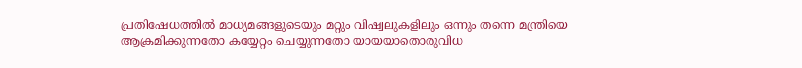പ്രതിഷേധത്തില്‍ മാധ്യമങ്ങളുടെയും മറ്റും വിഷ്വലുകളിലും ഒന്നും തന്നെ മന്ത്രിയെ ആക്രമിക്കുന്നതോ കയ്യേറ്റം ചെയ്യുന്നതോ യായയാതൊരുവിധ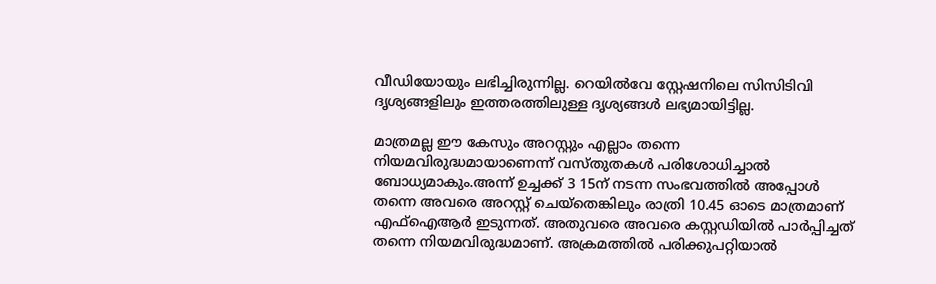വീഡിയോയും ലഭിച്ചിരുന്നില്ല. റെയില്‍വേ സ്റ്റേഷനിലെ സിസിടിവി ദൃശ്യങ്ങളിലും ഇത്തരത്തിലുള്ള ദൃശ്യങ്ങള്‍ ലഭ്യമായിട്ടില്ല.

മാത്രമല്ല ഈ കേസും അറസ്റ്റും എല്ലാം തന്നെ നിയമവിരുദ്ധമായാണെന്ന് വസ്തുതകള്‍ പരിശോധിച്ചാല്‍ ബോധ്യമാകും.അന്ന് ഉച്ചക്ക് 3 15ന് നടന്ന സംഭവത്തില്‍ അപ്പോള്‍ തന്നെ അവരെ അറസ്റ്റ് ചെയ്തെങ്കിലും രാത്രി 10.45 ഓടെ മാത്രമാണ് എഫ്‌ഐആർ ഇടുന്നത്. അതുവരെ അവരെ കസ്റ്റഡിയില്‍ പാർപ്പിച്ചത് തന്നെ നിയമവിരുദ്ധമാണ്. അക്രമത്തില്‍ പരിക്കുപറ്റിയാല്‍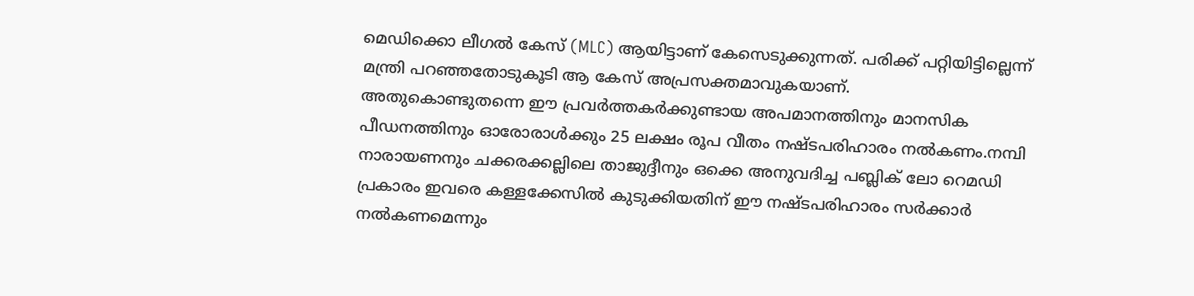മെഡിക്കൊ ലീഗല്‍ കേസ് (MLC) ആയിട്ടാണ് കേസെടുക്കുന്നത്. പരിക്ക് പറ്റിയിട്ടില്ലെന്ന് മന്ത്രി പറഞ്ഞതോടുകൂടി ആ കേസ് അപ്രസക്തമാവുകയാണ്.
അതുകൊണ്ടുതന്നെ ഈ പ്രവർത്തകർക്കുണ്ടായ അപമാനത്തിനും മാനസിക പീഡനത്തിനും ഓരോരാള്‍ക്കും 25 ലക്ഷം രൂപ വീതം നഷ്ടപരിഹാരം നല്‍കണം.നമ്പി നാരായണനും ചക്കരക്കല്ലിലെ താജുദ്ദീനും ഒക്കെ അനുവദിച്ച പബ്ലിക് ലോ റെമഡി പ്രകാരം ഇവരെ കള്ളക്കേസില്‍ കുടുക്കിയതിന് ഈ നഷ്ടപരിഹാരം സർക്കാർ നല്‍കണമെന്നും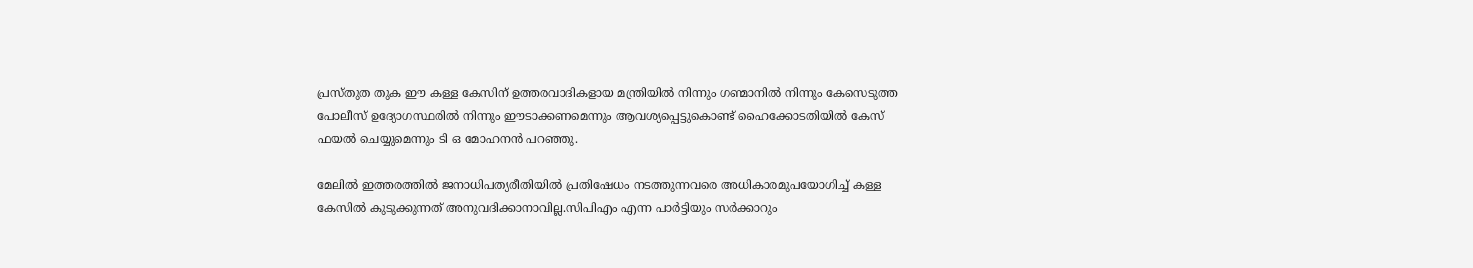പ്രസ്തുത തുക ഈ കള്ള കേസിന് ഉത്തരവാദികളായ മന്ത്രിയില്‍ നിന്നും ഗണ്മാനില്‍ നിന്നും കേസെടുത്ത പോലീസ് ഉദ്യോഗസ്ഥരില്‍ നിന്നും ഈടാക്കണമെന്നും ആവശ്യപ്പെട്ടുകൊണ്ട് ഹൈക്കോടതിയില്‍ കേസ് ഫയല്‍ ചെയ്യുമെന്നും ടി ഒ മോഹനൻ പറഞ്ഞു.

മേലില്‍ ഇത്തരത്തില്‍ ജനാധിപത്യരീതിയില്‍ പ്രതിഷേധം നടത്തുന്നവരെ അധികാരമുപയോഗിച്ച്‌ കള്ള കേസില്‍ കുടുക്കുന്നത് അനുവദിക്കാനാവില്ല.സിപിഎം എന്ന പാർട്ടിയും സർക്കാറും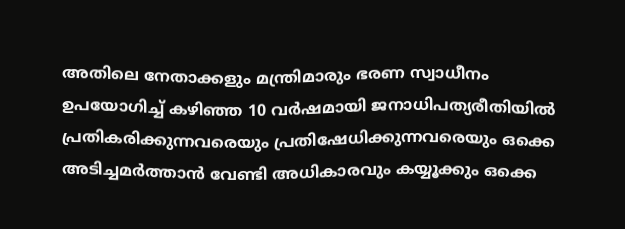അതിലെ നേതാക്കളും മന്ത്രിമാരും ഭരണ സ്വാധീനം ഉപയോഗിച്ച്‌ കഴിഞ്ഞ 10 വർഷമായി ജനാധിപത്യരീതിയില്‍ പ്രതികരിക്കുന്നവരെയും പ്രതിഷേധിക്കുന്നവരെയും ഒക്കെ അടിച്ചമർത്താൻ വേണ്ടി അധികാരവും കയ്യൂക്കും ഒക്കെ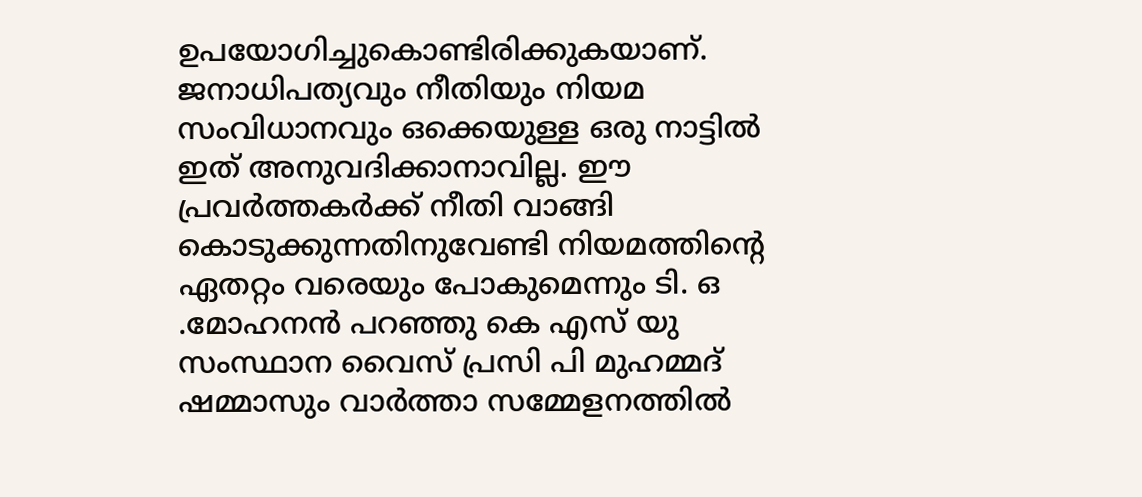ഉപയോഗിച്ചുകൊണ്ടിരിക്കുകയാണ്. ജനാധിപത്യവും നീതിയും നിയമ സംവിധാനവും ഒക്കെയുള്ള ഒരു നാട്ടില്‍ ഇത് അനുവദിക്കാനാവില്ല. ഈ പ്രവർത്തകർക്ക് നീതി വാങ്ങി കൊടുക്കുന്നതിനുവേണ്ടി നിയമത്തിന്റെ ഏതറ്റം വരെയും പോകുമെന്നും ടി. ഒ .മോഹനൻ പറഞ്ഞു കെ എസ് യു സംസ്ഥാന വൈസ് പ്രസി പി മുഹമ്മദ് ഷമ്മാസും വാർത്താ സമ്മേളനത്തില്‍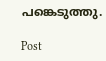പങ്കെടുത്തു.

Post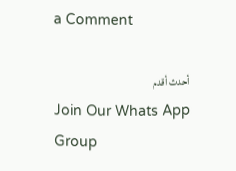a Comment

أحدث أقدم
Join Our Whats App Group